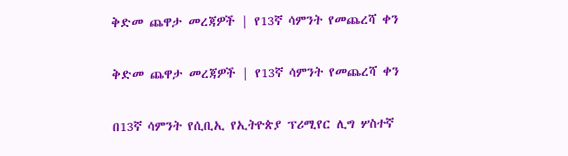ቅድመ ጨዋታ መረጃዎች | የ13ኛ ሳምንት የመጨረሻ ቀን

ቅድመ ጨዋታ መረጃዎች | የ13ኛ ሳምንት የመጨረሻ ቀን

በ13ኛ ሳምንት የሲቢኢ የኢትዮጵያ ፕሪሚየር ሊግ ሦስተኛ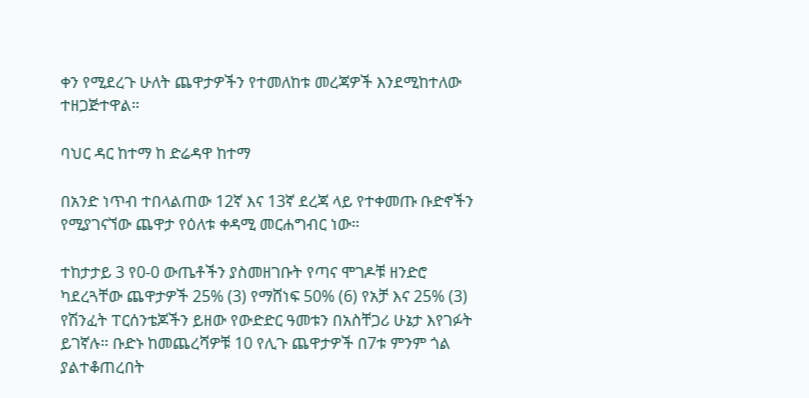ቀን የሚደረጉ ሁለት ጨዋታዎችን የተመለከቱ መረጃዎች እንደሚከተለው ተዘጋጅተዋል።

ባህር ዳር ከተማ ከ ድሬዳዋ ከተማ

በአንድ ነጥብ ተበላልጠው 12ኛ እና 13ኛ ደረጃ ላይ የተቀመጡ ቡድኖችን የሚያገናኘው ጨዋታ የዕለቱ ቀዳሚ መርሐግብር ነው።

ተከታታይ 3 የ0-0 ውጤቶችን ያስመዘገቡት የጣና ሞገዶቹ ዘንድሮ ካደረጓቸው ጨዋታዎች 25% (3) የማሸነፍ 50% (6) የአቻ እና 25% (3) የሽንፈት ፐርሰንቴጆችን ይዘው የውድድር ዓመቱን በአስቸጋሪ ሁኔታ እየገፉት ይገኛሉ። ቡድኑ ከመጨረሻዎቹ 10 የሊጉ ጨዋታዎች በ7ቱ ምንም ጎል ያልተቆጠረበት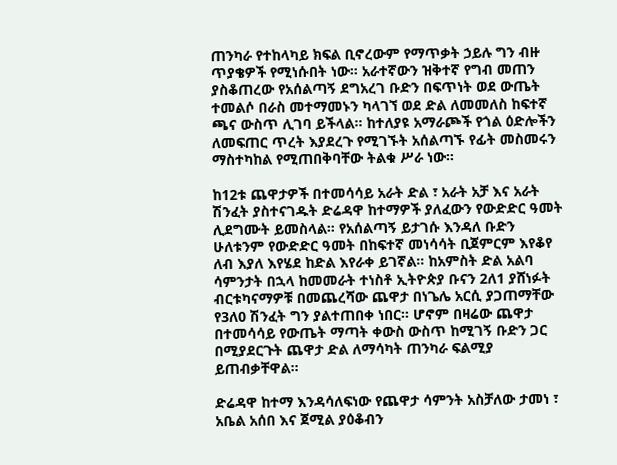ጠንካራ የተከላካይ ክፍል ቢኖረውም የማጥቃት ኃይሉ ግን ብዙ ጥያቄዎች የሚነሱበት ነው። አራተኛውን ዝቅተኛ የግብ መጠን ያስቆጠረው የአሰልጣኝ ደግአረገ ቡድን በፍጥነት ወደ ውጤት ተመልሶ በራስ መተማመኑን ካላገኘ ወደ ድል ለመመለስ ከፍተኛ ጫና ውስጥ ሊገባ ይችላል። ከተለያዩ አማራጮች የጎል ዕድሎችን ለመፍጠር ጥረት እያደረጉ የሚገኙት አሰልጣኙ የፊት መስመሩን ማስተካከል የሚጠበቅባቸው ትልቁ ሥራ ነው።

ከ12ቱ ጨዋታዎች በተመሳሳይ አራት ድል ፣ አራት አቻ እና አራት ሽንፈት ያስተናገዱት ድሬዳዋ ከተማዎች ያለፈውን የውድድር ዓመት ሊደግሙት ይመስላል። የአሰልጣኝ ይታገሱ እንዳለ ቡድን ሁለቱንም የውድድር ዓመት በከፍተኛ መነሳሳት ቢጀምርም እየቆየ ለብ እያለ እየሄደ ከድል እየራቀ ይገኛል። ከአምስት ድል አልባ ሳምንታት በኋላ ከመመራት ተነስቶ ኢትዮጵያ ቡናን 2ለ1 ያሸነፉት ብርቱካናማዎቹ በመጨረሻው ጨዋታ በነጌሌ አርሲ ያጋጠማቸው የ3ለ0 ሽንፈት ግን ያልተጠበቀ ነበር። ሆኖም በዛሬው ጨዋታ በተመሳሳይ የውጤት ማጣት ቀውስ ውስጥ ከሚገኝ ቡድን ጋር በሚያደርጉት ጨዋታ ድል ለማሳካት ጠንካራ ፍልሚያ ይጠብቃቸዋል።

ድሬዳዋ ከተማ እንዳሳለፍነው የጨዋታ ሳምንት አስቻለው ታመነ ፣ አቤል አሰበ እና ጀሚል ያዕቆብን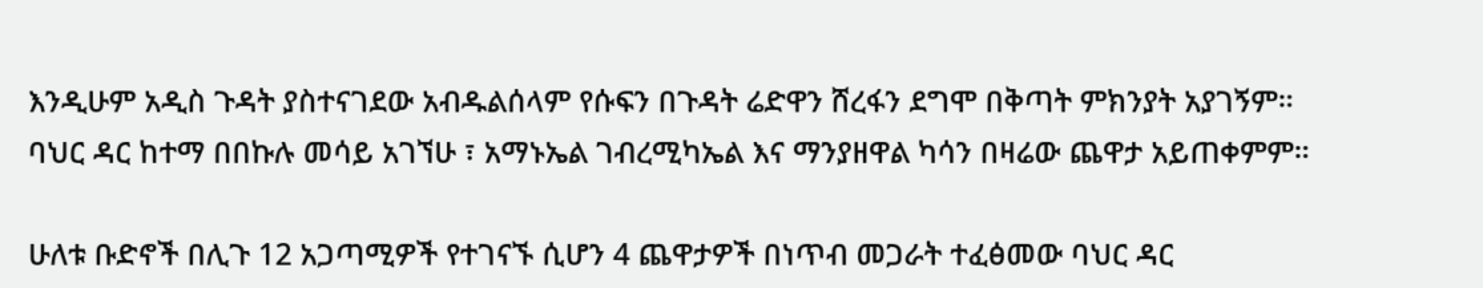እንዲሁም አዲስ ጉዳት ያስተናገደው አብዱልሰላም የሱፍን በጉዳት ሬድዋን ሸረፋን ደግሞ በቅጣት ምክንያት አያገኝም። ባህር ዳር ከተማ በበኩሉ መሳይ አገኘሁ ፣ አማኑኤል ገብረሚካኤል እና ማንያዘዋል ካሳን በዛሬው ጨዋታ አይጠቀምም።

ሁለቱ ቡድኖች በሊጉ 12 አጋጣሚዎች የተገናኙ ሲሆን 4 ጨዋታዎች በነጥብ መጋራት ተፈፅመው ባህር ዳር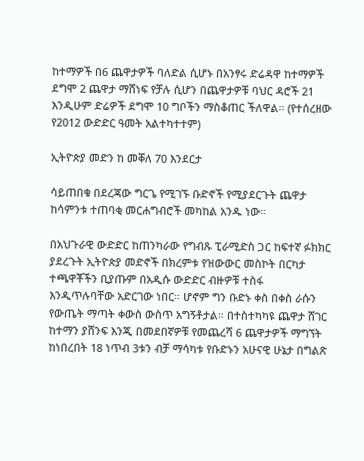ከተማዎች በ6 ጨዋታዎች ባለድል ሲሆኑ በአንፃሩ ድሬዳዋ ከተማዎች ደግሞ 2 ጨዋታ ማሸነፍ የቻሉ ሲሆን በጨዋታዎቹ ባህር ዳሮች 21 እንዲሁም ድሬዎች ደግሞ 10 ግቦችን ማስቆጠር ችለዋል። (የተሰረዘው የ2012 ውድድር ዓመት አልተካተተም)

ኢትዮጵያ መድን ከ መቐለ 70 እንደርታ

ሳይጠበቁ በደረጃው ግርጌ የሚገኙ ቡድኖች የሚያደርጉት ጨዋታ ከሳምንቱ ተጠባቂ መርሐግብሮች መካከል አንዱ ነው።

በአህጉራዊ ውድድር ከጠንካራው የግብጹ ፒራሚድስ ጋር ከፍተኛ ፉክክር ያደረጉት ኢትዮጵያ መድኖች በክረምቱ የዝውውር መስኮት በርካታ ተጫዋቾችን ቢያጡም በአዲሱ ውድድር ብዙዎቹ ተስፋ እንዲጥሉባቸው አድርገው ነበር። ሆኖም ግን ቡድኑ ቀስ በቀስ ራሱን የውጤት ማጣት ቀውስ ውስጥ አግኝቶታል። በተስተካካዩ ጨዋታ ሸገር ከተማን ያሸንፍ እንጂ በመደበኛዎቹ የመጨረሻ 6 ጨዋታዎች ማግኘት ከነበረበት 18 ነጥብ 3ቱን ብቻ ማሳካቱ የቡድኑን አሁናዊ ሁኔታ በግልጽ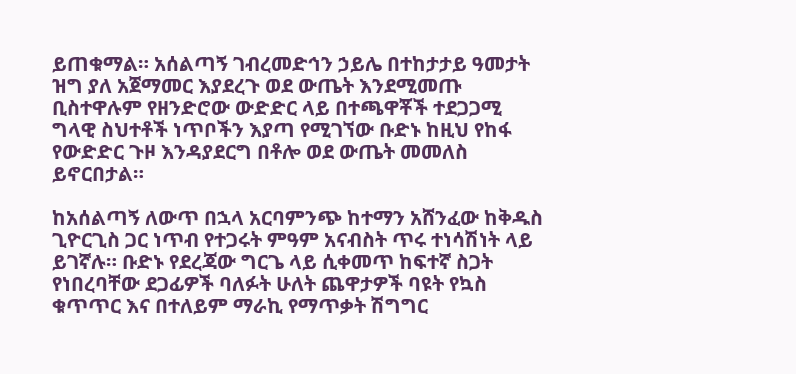ይጠቁማል። አሰልጣኝ ገብረመድኅን ኃይሌ በተከታታይ ዓመታት ዝግ ያለ አጀማመር እያደረጉ ወደ ውጤት እንደሚመጡ ቢስተዋሉም የዘንድሮው ውድድር ላይ በተጫዋቾች ተደጋጋሚ ግላዊ ስህተቶች ነጥቦችን እያጣ የሚገኘው ቡድኑ ከዚህ የከፋ የውድድር ጉዞ እንዳያደርግ በቶሎ ወደ ውጤት መመለስ ይኖርበታል።

ከአሰልጣኝ ለውጥ በኋላ አርባምንጭ ከተማን አሸንፈው ከቅዱስ ጊዮርጊስ ጋር ነጥብ የተጋሩት ምዓም አናብስት ጥሩ ተነሳሽነት ላይ ይገኛሉ። ቡድኑ የደረጃው ግርጌ ላይ ሲቀመጥ ከፍተኛ ስጋት የነበረባቸው ደጋፊዎች ባለፉት ሁለት ጨዋታዎች ባዩት የኳስ ቁጥጥር እና በተለይም ማራኪ የማጥቃት ሽግግር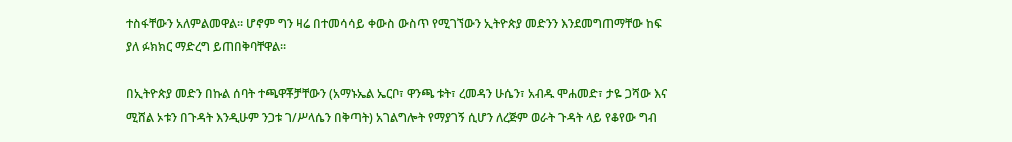ተስፋቸውን አለምልመዋል። ሆኖም ግን ዛሬ በተመሳሳይ ቀውስ ውስጥ የሚገኘውን ኢትዮጵያ መድንን እንደመግጠማቸው ከፍ ያለ ፉክክር ማድረግ ይጠበቅባቸዋል።

በኢትዮጵያ መድን በኩል ሰባት ተጫዋቾቻቸውን (አማኑኤል ኤርቦ፣ ዋንጫ ቱት፣ ረመዳን ሁሴን፣ አብዱ ሞሐመድ፣ ታዬ ጋሻው እና ሚሸል ኦቱን በጉዳት እንዲሁም ንጋቱ ገ/ሥላሴን በቅጣት) አገልግሎት የማያገኝ ሲሆን ለረጅም ወራት ጉዳት ላይ የቆየው ግብ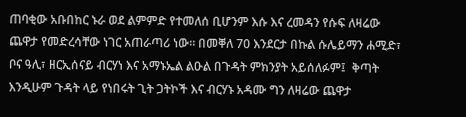ጠባቂው አቡበከር ኑራ ወደ ልምምድ የተመለሰ ቢሆንም እሱ እና ረመዳን የሱፍ ለዛሬው ጨዋታ የመድረሳቸው ነገር አጠራጣሪ ነው። በመቐለ 70 እንደርታ በኩል ሱሌይማን ሐሚድ፣ ቦና ዓሊ፣ ዘርኢሰናይ ብርሃነ እና አማኑኤል ልዑል በጉዳት ምክንያት አይሰለፉም፤  ቅጣት እንዲሁም ጉዳት ላይ የነበሩት ጊት ጋትኮች እና ብርሃኑ አዳሙ ግን ለዛሬው ጨዋታ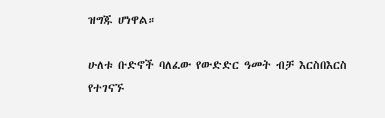ዝግጁ ሆነዋል።

ሁለቱ ቡድኖች ባለፈው የውድድር ዓመት ብቻ እርስበእርስ የተገናኙ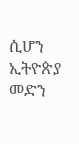ሲሆን ኢትዮጵያ መድን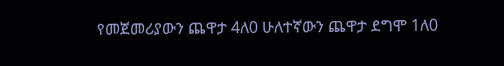የመጀመሪያውን ጨዋታ 4ለ0 ሁለተኛውን ጨዋታ ደግሞ 1ለ0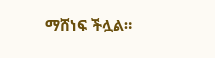ማሸነፍ ችሏል።